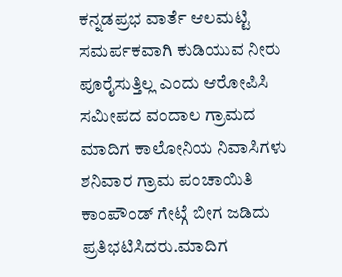ಕನ್ನಡಪ್ರಭ ವಾರ್ತೆ ಆಲಮಟ್ಟಿ
ಸಮರ್ಪಕವಾಗಿ ಕುಡಿಯುವ ನೀರು ಪೂರೈಸುತ್ತಿಲ್ಲ ಎಂದು ಆರೋಪಿಸಿ ಸಮೀಪದ ವಂದಾಲ ಗ್ರಾಮದ ಮಾದಿಗ ಕಾಲೋನಿಯ ನಿವಾಸಿಗಳು ಶನಿವಾರ ಗ್ರಾಮ ಪಂಚಾಯಿತಿ ಕಾಂಪೌಂಡ್ ಗೇಟ್ಗೆ ಬೀಗ ಜಡಿದು ಪ್ರತಿಭಟಿಸಿದರು.ಮಾದಿಗ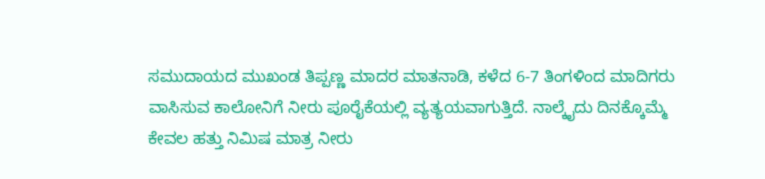ಸಮುದಾಯದ ಮುಖಂಡ ತಿಪ್ಪಣ್ಣ ಮಾದರ ಮಾತನಾಡಿ, ಕಳೆದ 6-7 ತಿಂಗಳಿಂದ ಮಾದಿಗರು ವಾಸಿಸುವ ಕಾಲೋನಿಗೆ ನೀರು ಪೂರೈಕೆಯಲ್ಲಿ ವ್ಯತ್ಯಯವಾಗುತ್ತಿದೆ. ನಾಲ್ಕೈದು ದಿನಕ್ಕೊಮ್ಮೆ ಕೇವಲ ಹತ್ತು ನಿಮಿಷ ಮಾತ್ರ ನೀರು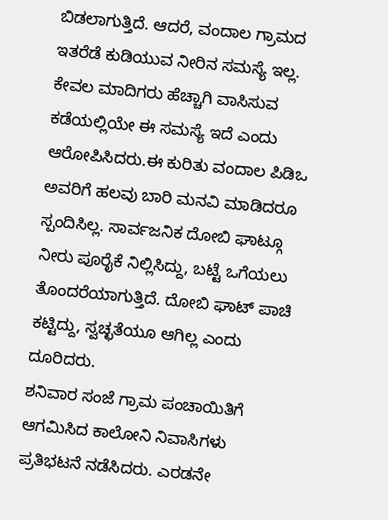ಬಿಡಲಾಗುತ್ತಿದೆ. ಆದರೆ, ವಂದಾಲ ಗ್ರಾಮದ ಇತರೆಡೆ ಕುಡಿಯುವ ನೀರಿನ ಸಮಸ್ಯೆ ಇಲ್ಲ. ಕೇವಲ ಮಾದಿಗರು ಹೆಚ್ಚಾಗಿ ವಾಸಿಸುವ ಕಡೆಯಲ್ಲಿಯೇ ಈ ಸಮಸ್ಯೆ ಇದೆ ಎಂದು ಆರೋಪಿಸಿದರು.ಈ ಕುರಿತು ವಂದಾಲ ಪಿಡಿಒ ಅವರಿಗೆ ಹಲವು ಬಾರಿ ಮನವಿ ಮಾಡಿದರೂ ಸ್ಪಂದಿಸಿಲ್ಲ. ಸಾರ್ವಜನಿಕ ದೋಬಿ ಘಾಟ್ಗೂ ನೀರು ಪೂರೈಕೆ ನಿಲ್ಲಿಸಿದ್ದು, ಬಟ್ಟೆ ಒಗೆಯಲು ತೊಂದರೆಯಾಗುತ್ತಿದೆ. ದೋಬಿ ಘಾಟ್ ಪಾಚಿ ಕಟ್ಟಿದ್ದು, ಸ್ವಚ್ಛತೆಯೂ ಆಗಿಲ್ಲ ಎಂದು ದೂರಿದರು.
ಶನಿವಾರ ಸಂಜೆ ಗ್ರಾಮ ಪಂಚಾಯಿತಿಗೆ ಆಗಮಿಸಿದ ಕಾಲೋನಿ ನಿವಾಸಿಗಳು ಪ್ರತಿಭಟನೆ ನಡೆಸಿದರು. ಎರಡನೇ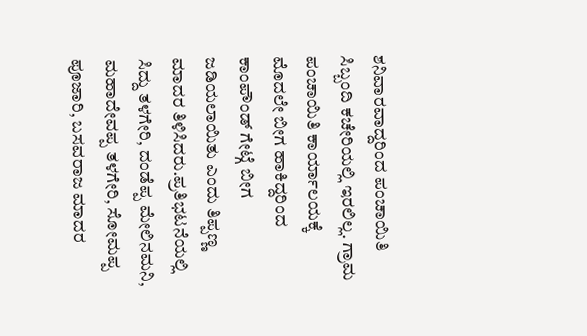ಶನಿವಾರವಾದ್ದರಿಂದ ಪಂಚಾಯಿತಿ ಸಿಬ್ಬಂದಿ ಕಚೇರಿಯಲ್ಲಿ ಇರಲಿಲ್ಲ. ಗ್ರಾಮ ಪಂಚಾಯಿತಿ ಕಾರ್ಯಾಲಯಕ್ಕೆ ಮೊದಲೇ ಬೀಗ ಹಾಕಿದ್ದರಿಂದ ಕಾಂಪೌಂಡ್ ಗೇಟ್ಗೆ ಬೀಗ ಜಡಿಯಲಾಯಿತು ಎಂದು ತಿಪ್ಪಣ್ಣ ಮಾದರ ತಿಳಿಸಿದರು.ಪ್ರತಿಭಟನೆಯಲ್ಲಿ ಸಿದ್ದು ತಳಗೇರಿ, ದಂಡೆಪ್ಪ ಮೇಲಿನಮನಿ, ಮಹಾದೇವಪ್ಪ ತಳಗೇರಿ, ಸೋಮಪ್ಪ ಪೂಜಾರಿ, ಬಸವರಾಜ ಮಾದರ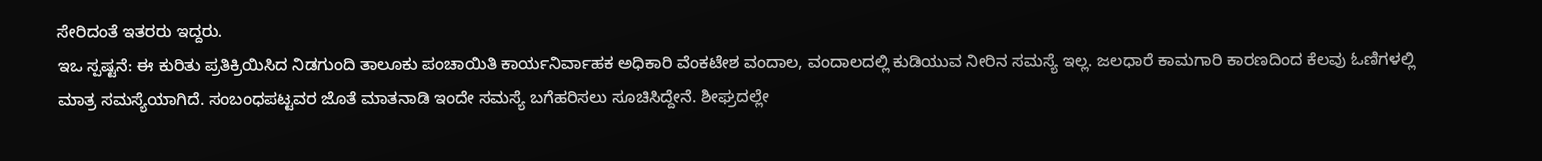ಸೇರಿದಂತೆ ಇತರರು ಇದ್ದರು.
ಇಒ ಸ್ಪಷ್ಟನೆ: ಈ ಕುರಿತು ಪ್ರತಿಕ್ರಿಯಿಸಿದ ನಿಡಗುಂದಿ ತಾಲೂಕು ಪಂಚಾಯಿತಿ ಕಾರ್ಯನಿರ್ವಾಹಕ ಅಧಿಕಾರಿ ವೆಂಕಟೇಶ ವಂದಾಲ, ವಂದಾಲದಲ್ಲಿ ಕುಡಿಯುವ ನೀರಿನ ಸಮಸ್ಯೆ ಇಲ್ಲ. ಜಲಧಾರೆ ಕಾಮಗಾರಿ ಕಾರಣದಿಂದ ಕೆಲವು ಓಣಿಗಳಲ್ಲಿ ಮಾತ್ರ ಸಮಸ್ಯೆಯಾಗಿದೆ. ಸಂಬಂಧಪಟ್ಟವರ ಜೊತೆ ಮಾತನಾಡಿ ಇಂದೇ ಸಮಸ್ಯೆ ಬಗೆಹರಿಸಲು ಸೂಚಿಸಿದ್ದೇನೆ. ಶೀಘ್ರದಲ್ಲೇ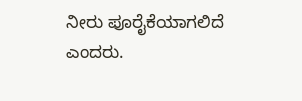ನೀರು ಪೂರೈಕೆಯಾಗಲಿದೆ ಎಂದರು.